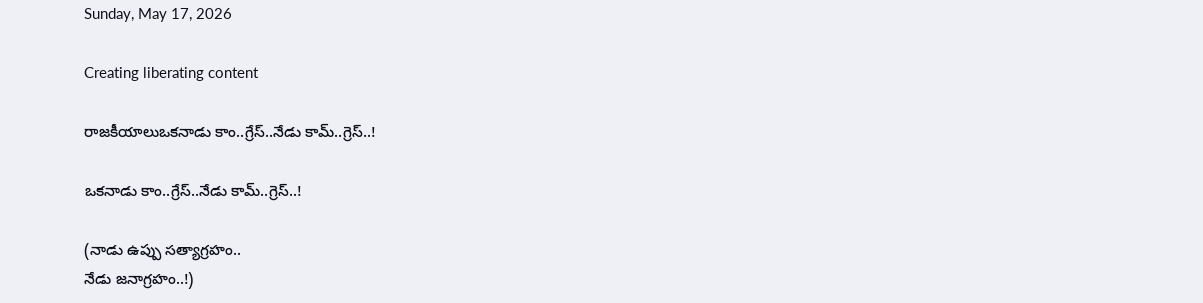Sunday, May 17, 2026

Creating liberating content

రాజకీయాలుఒకనాడు కాం..గ్రేస్..నేడు కామ్..గ్రెస్..!

ఒకనాడు కాం..గ్రేస్..నేడు కామ్..గ్రెస్..!

(నాడు ఉప్పు సత్యాగ్రహం..
నేడు జనాగ్రహం..!)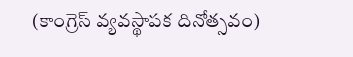(కాంగ్రెస్ వ్యవస్థాపక దినోత్సవం)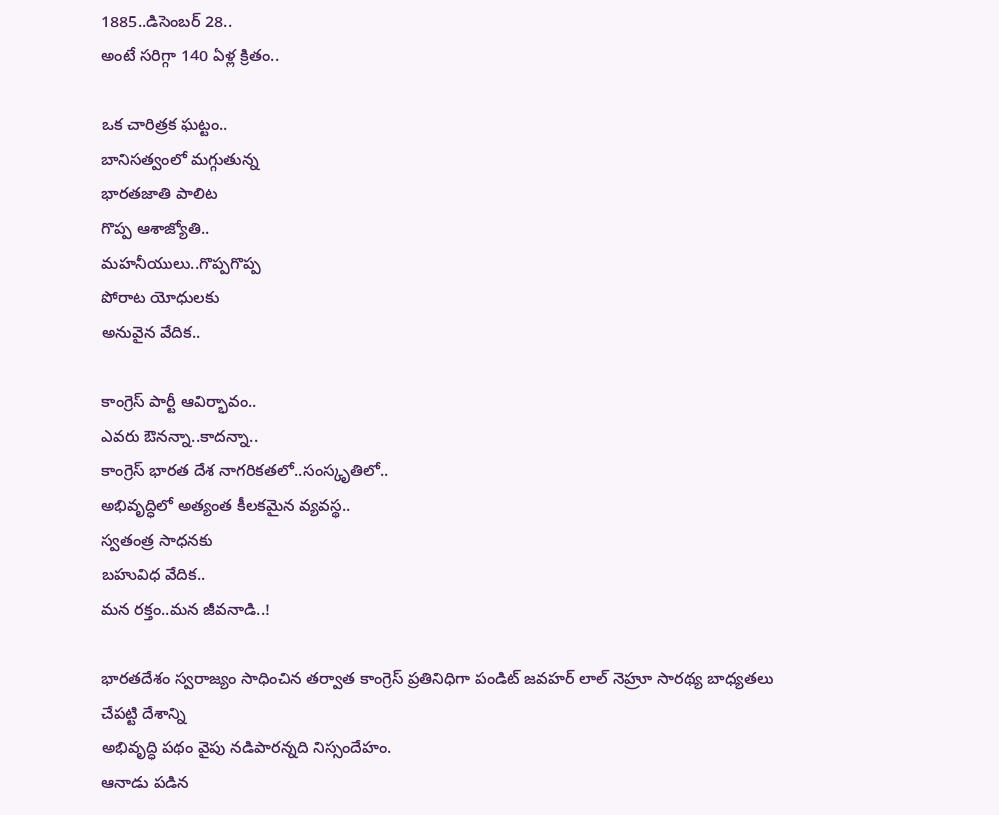1885..డిసెంబర్ 28..
అంటే సరిగ్గా 140 ఏళ్ల క్రితం..

ఒక చారిత్రక ఘట్టం..
బానిసత్వంలో మగ్గుతున్న
భారతజాతి పాలిట
గొప్ప ఆశాజ్యోతి..
మహనీయులు..గొప్పగొప్ప
పోరాట యోధులకు
అనువైన వేదిక..

కాంగ్రెస్ పార్టీ ఆవిర్భావం..
ఎవరు ఔనన్నా..కాదన్నా..
కాంగ్రెస్ భారత దేశ నాగరికతలో..సంస్కృతిలో..
అభివృద్ధిలో అత్యంత కీలకమైన వ్యవస్థ..
స్వతంత్ర సాధనకు
బహువిధ వేదిక..
మన రక్తం..మన జీవనాడి..!

భారతదేశం స్వరాజ్యం సాధించిన తర్వాత కాంగ్రెస్ ప్రతినిధిగా పండిట్ జవహర్ లాల్ నెహ్రూ సారథ్య బాధ్యతలు చేపట్టి దేశాన్ని
అభివృద్ధి పథం వైపు నడిపారన్నది నిస్సందేహం.
ఆనాడు పడిన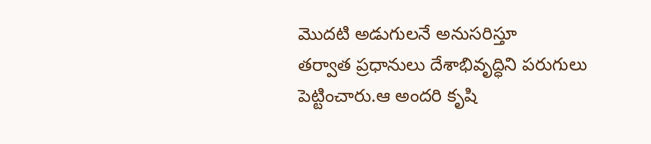మొదటి అడుగులనే అనుసరిస్తూ
తర్వాత ప్రధానులు దేశాభివృద్ధిని పరుగులు పెట్టించారు.ఆ అందరి కృషి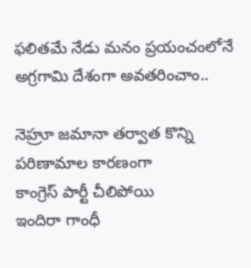ఫలితమే నేడు మనం ప్రయంచంలోనే అగ్రగామి దేశంగా అవతరించాం..

నెహ్రూ జమానా తర్వాత కొన్ని పరిణామాల కారణంగా
కాంగ్రెస్ పార్టీ చీలిపోయి
ఇందిరా గాంధీ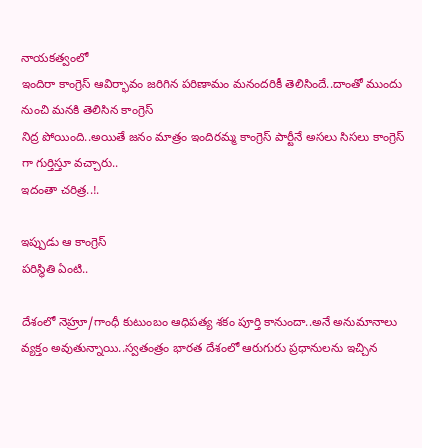నాయకత్వంలో
ఇందిరా కాంగ్రెస్ ఆవిర్భావం జరిగిన పరిణామం మనందరికీ తెలిసిందే..దాంతో ముందు నుంచి మనకి తెలిసిన కాంగ్రెస్
నిద్ర పోయింది..అయితే జనం మాత్రం ఇందిరమ్మ కాంగ్రెస్ పార్టీనే అసలు సిసలు కాంగ్రెస్ గా గుర్తిస్తూ వచ్చారు..
ఇదంతా చరిత్ర..!.

ఇప్పుడు ఆ కాంగ్రెస్
పరిస్థితి ఏంటి..

దేశంలో నెహ్రూ/గాంధీ కుటుంబం ఆధిపత్య శకం పూర్తి కానుందా..అనే అనుమానాలు వ్యక్తం అవుతున్నాయి..స్వతంత్రం భారత దేశంలో ఆరుగురు ప్రధానులను ఇచ్చిన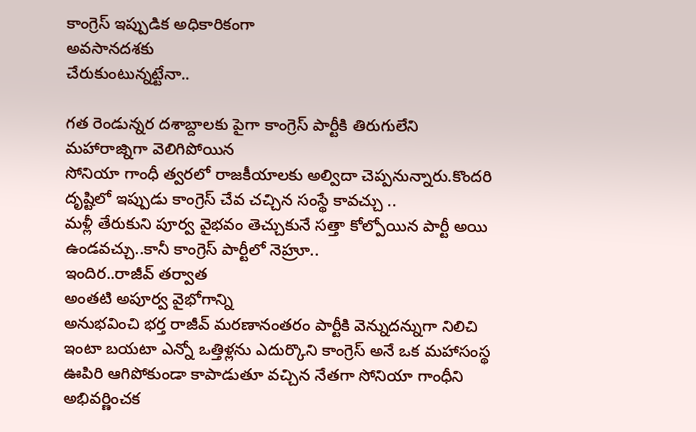కాంగ్రెస్ ఇప్పుడిక అధికారికంగా
అవసానదశకు
చేరుకుంటున్నట్టేనా..

గత రెండున్నర దశాబ్దాలకు పైగా కాంగ్రెస్ పార్టీకి తిరుగులేని మహారాజ్నిగా వెలిగిపోయిన
సోనియా గాంధీ త్వరలో రాజకీయాలకు అల్విదా చెప్పనున్నారు.కొందరి దృష్టిలో ఇప్పుడు కాంగ్రెస్ చేవ చచ్చిన సంస్థే కావచ్చు ..
మళ్లీ తేరుకుని పూర్వ వైభవం తెచ్చుకునే సత్తా కోల్పోయిన పార్టీ అయి ఉండవచ్చు..కానీ కాంగ్రెస్ పార్టీలో నెహ్రూ..
ఇందిర..రాజీవ్ తర్వాత
అంతటి అపూర్వ వైభోగాన్ని
అనుభవించి భర్త రాజీవ్ మరణానంతరం పార్టీకి వెన్నుదన్నుగా నిలిచి ఇంటా బయటా ఎన్నో ఒత్తిళ్లను ఎదుర్కొని కాంగ్రెస్ అనే ఒక మహాసంస్థ ఊపిరి ఆగిపోకుండా కాపాడుతూ వచ్చిన నేతగా సోనియా గాంధీని అభివర్ణించక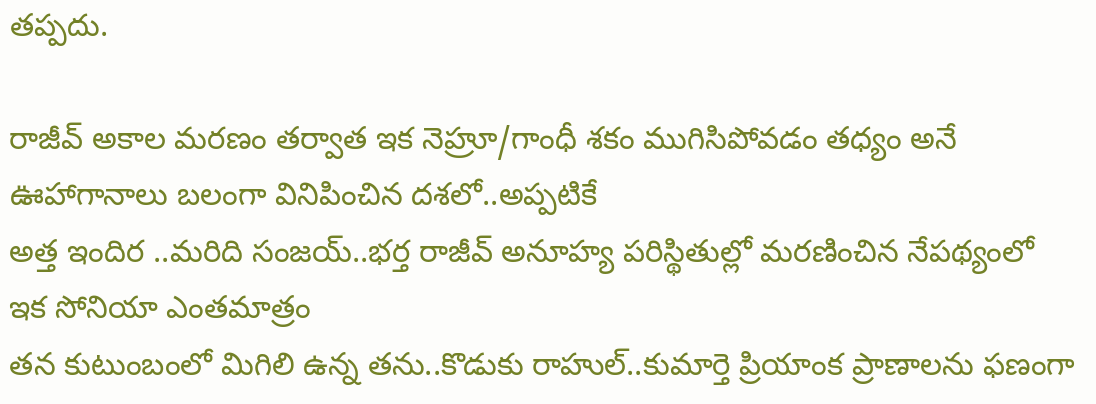తప్పదు.

రాజీవ్ అకాల మరణం తర్వాత ఇక నెహ్రూ/గాంధీ శకం ముగిసిపోవడం తధ్యం అనే ఊహాగానాలు బలంగా వినిపించిన దశలో..అప్పటికే
అత్త ఇందిర ..మరిది సంజయ్..భర్త రాజీవ్ అనూహ్య పరిస్థితుల్లో మరణించిన నేపథ్యంలో
ఇక సోనియా ఎంతమాత్రం
తన కుటుంబంలో మిగిలి ఉన్న తను..కొడుకు రాహుల్..కుమార్తె ప్రియాంక ప్రాణాలను ఫణంగా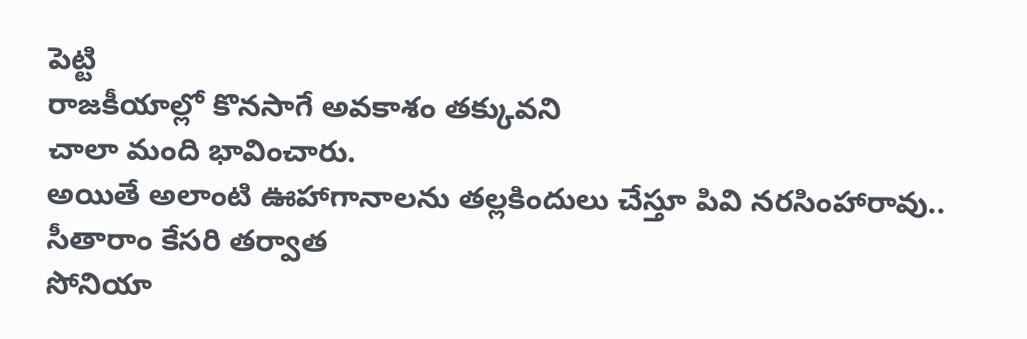పెట్టి
రాజకీయాల్లో కొనసాగే అవకాశం తక్కువని
చాలా మంది భావించారు.
అయితే అలాంటి ఊహాగానాలను తల్లకిందులు చేస్తూ పివి నరసింహారావు..
సీతారాం కేసరి తర్వాత
సోనియా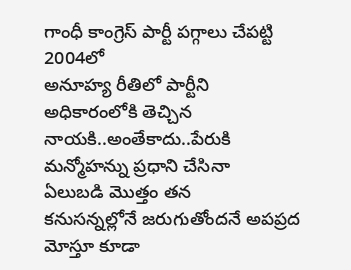గాంధీ కాంగ్రెస్ పార్టీ పగ్గాలు చేపట్టి 2004లో
అనూహ్య రీతిలో పార్టీని అధికారంలోకి తెచ్చిన
నాయకి..అంతేకాదు..పేరుకి మన్మోహన్ను ప్రధాని చేసినా
ఏలుబడి మొత్తం తన
కనుసన్నల్లోనే జరుగుతోందనే అపప్రద మోస్తూ కూడా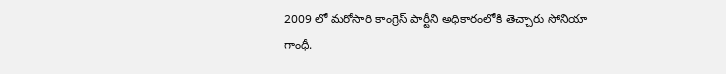2009 లో మరోసారి కాంగ్రెస్ పార్టీని అధికారంలోకి తెచ్చారు సోనియా గాంధీ.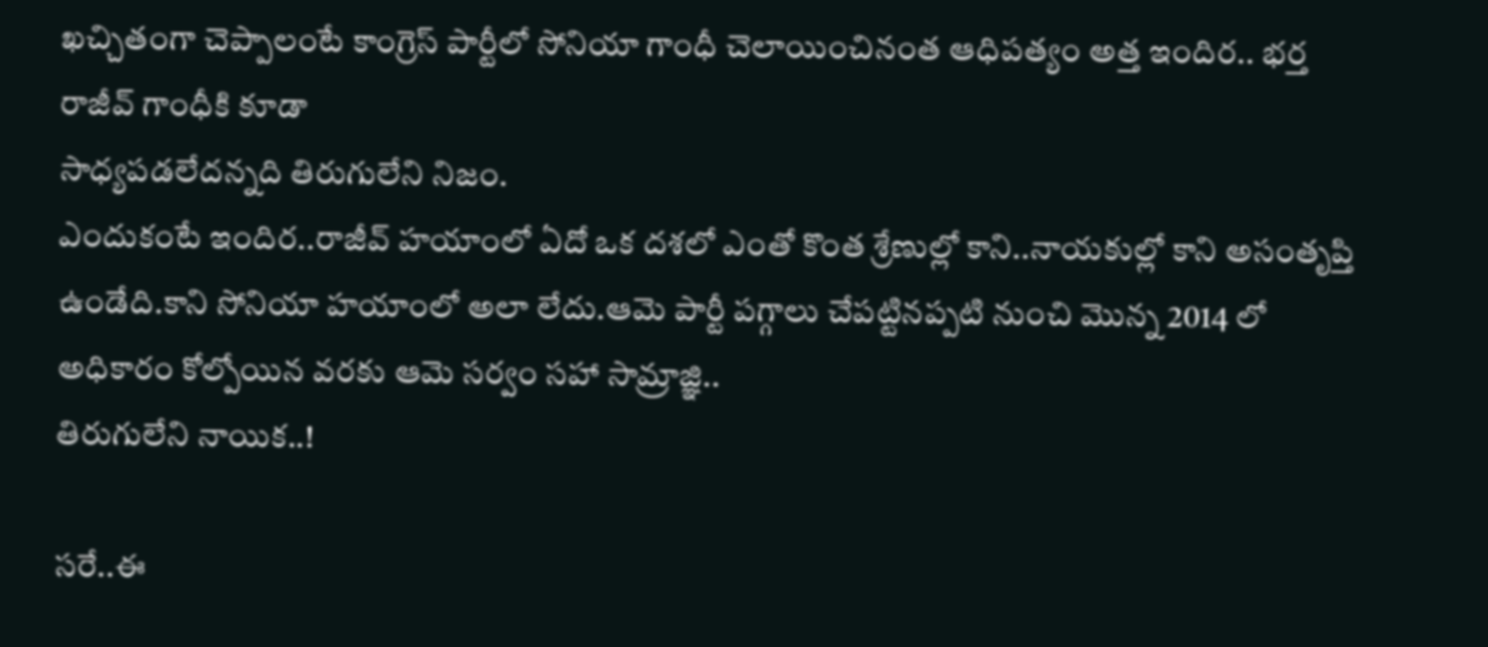ఖచ్చితంగా చెప్పాలంటే కాంగ్రెస్ పార్టీలో సోనియా గాంధీ చెలాయించినంత ఆధిపత్యం అత్త ఇందిర.. భర్త రాజీవ్ గాంధీకి కూడా
సాధ్యపడలేదన్నది తిరుగులేని నిజం.
ఎందుకంటే ఇందిర..రాజీవ్ హయాంలో ఏదో ఒక దశలో ఎంతో కొంత శ్రేణుల్లో కాని..నాయకుల్లో కాని అసంతృప్తి ఉండేది.కాని సోనియా హయాంలో అలా లేదు.ఆమె పార్టీ పగ్గాలు చేపట్టినప్పటి నుంచి మొన్న 2014 లో అధికారం కోల్పోయిన వరకు ఆమె సర్వం సహా సామ్రాజ్ఞి..
తిరుగులేని నాయిక..!

సరే..ఈ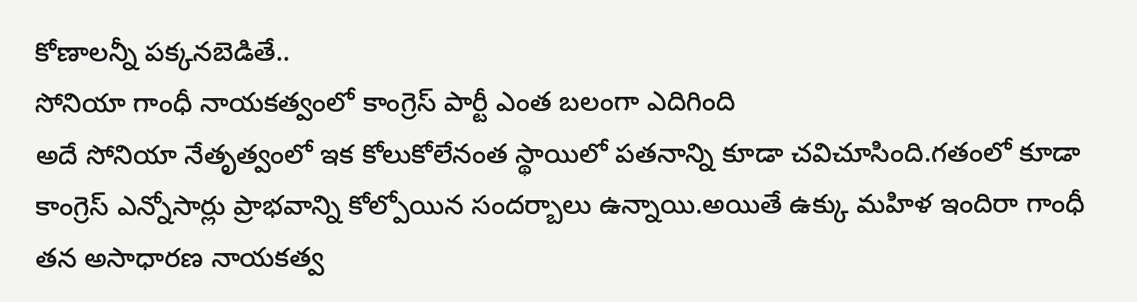కోణాలన్నీ పక్కనబెడితే..
సోనియా గాంధీ నాయకత్వంలో కాంగ్రెస్ పార్టీ ఎంత బలంగా ఎదిగింది
అదే సోనియా నేతృత్వంలో ఇక కోలుకోలేనంత స్థాయిలో పతనాన్ని కూడా చవిచూసింది.గతంలో కూడా కాంగ్రెస్ ఎన్నోసార్లు ప్రాభవాన్ని కోల్పోయిన సందర్బాలు ఉన్నాయి.అయితే ఉక్కు మహిళ ఇందిరా గాంధీ
తన అసాధారణ నాయకత్వ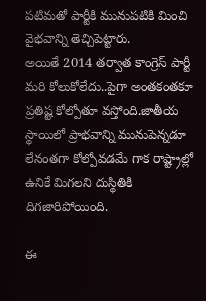పటిమతో పార్టీకి మునుపటికి మించి వైభవాన్ని తెచ్చిపెట్టారు.
అయితే 2014 తర్వాత కాంగ్రెస్ పార్టీ మరి కోలుకోలేదు..పైగా అంతకంతకూ ప్రతిష్ట కోల్పోతూ వస్తోంది.జాతీయ స్థాయిలో ప్రాభవాన్ని మునుపెన్నడూ లేనంతగా కోల్పోవడమే గాక రాష్ట్రాల్లో ఉనికే మిగలని దుస్థితికి దిగజారిపోయింది.

ఈ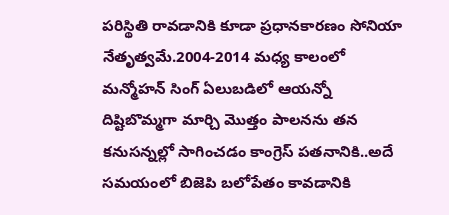పరిస్థితి రావడానికి కూడా ప్రధానకారణం సోనియా నేతృత్వమే.2004-2014 మధ్య కాలంలో మన్మోహన్ సింగ్ ఏలుబడిలో ఆయన్నో దిష్టిబొమ్మగా మార్చి మొత్తం పాలనను తన కనుసన్నల్లో సాగించడం కాంగ్రెస్ పతనానికి..అదే సమయంలో బిజెపి బలోపేతం కావడానికి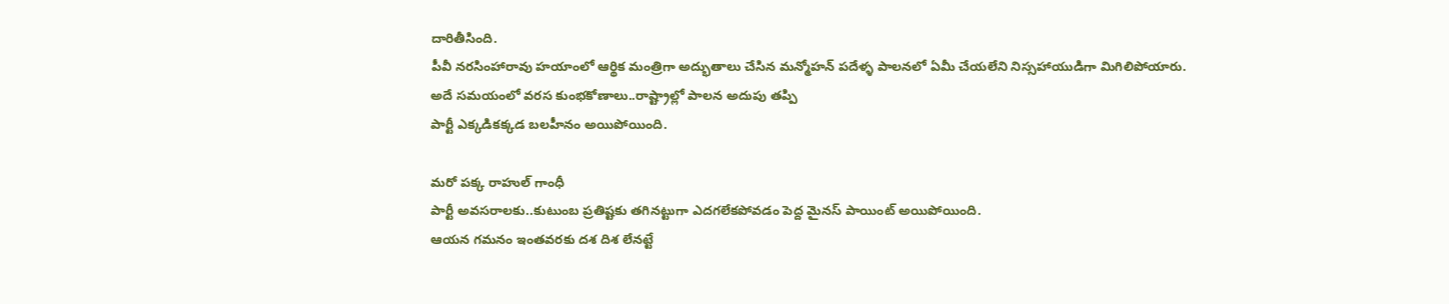దారితీసింది.
పీవీ నరసింహారావు హయాంలో ఆర్థిక మంత్రిగా అద్భుతాలు చేసిన మన్మోహన్ పదేళ్ళ పాలనలో ఏమీ చేయలేని నిస్సహాయుడిగా మిగిలిపోయారు.
అదే సమయంలో వరస కుంభకోణాలు..రాష్ట్రాల్లో పాలన అదుపు తప్పి
పార్టీ ఎక్కడికక్కడ బలహీనం అయిపోయింది.

మరో పక్క రాహుల్ గాంధీ
పార్టీ అవసరాలకు..కుటుంబ ప్రతిష్టకు తగినట్టుగా ఎదగలేకపోవడం పెద్ద మైనస్ పాయింట్ అయిపోయింది.
ఆయన గమనం ఇంతవరకు దశ దిశ లేనట్టే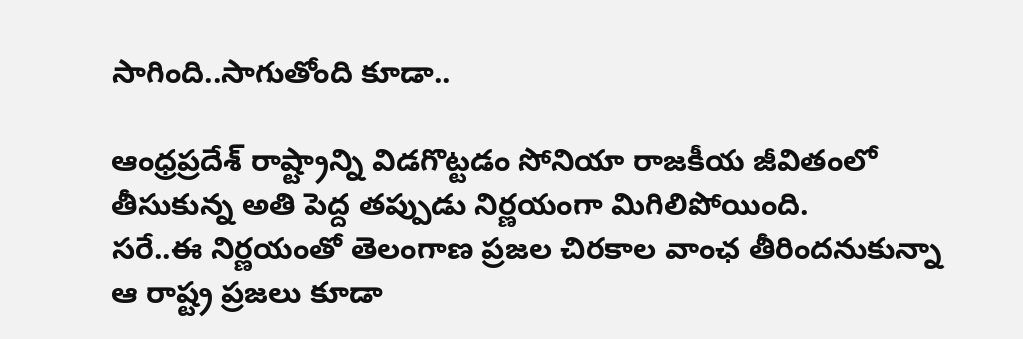సాగింది..సాగుతోంది కూడా..

ఆంధ్రప్రదేశ్ రాష్ట్రాన్ని విడగొట్టడం సోనియా రాజకీయ జీవితంలో తీసుకున్న అతి పెద్ద తప్పుడు నిర్ణయంగా మిగిలిపోయింది.
సరే..ఈ నిర్ణయంతో తెలంగాణ ప్రజల చిరకాల వాంఛ తీరిందనుకున్నా ఆ రాష్ట్ర ప్రజలు కూడా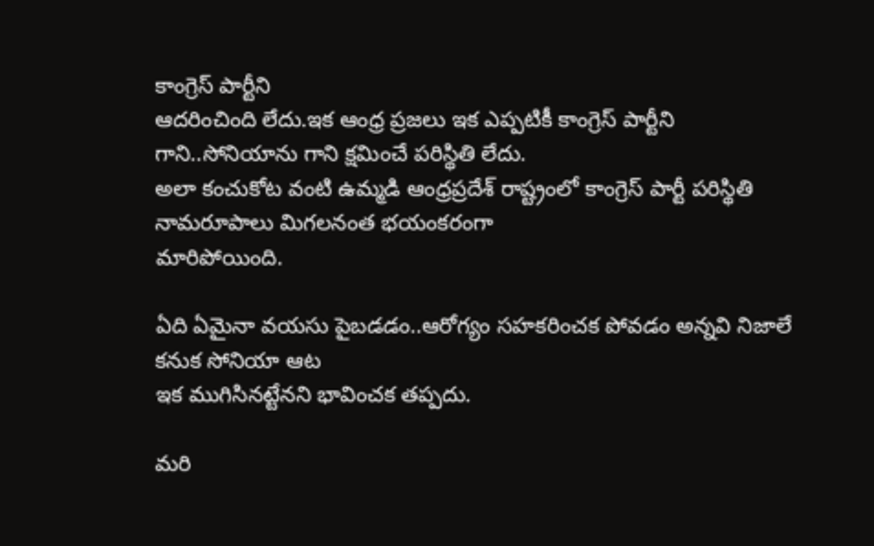కాంగ్రెస్ పార్టీని
ఆదరించింది లేదు.ఇక ఆంధ్ర ప్రజలు ఇక ఎప్పటికీ కాంగ్రెస్ పార్టీని గాని..సోనియాను గాని క్షమించే పరిస్థితి లేదు.
అలా కంచుకోట వంటి ఉమ్మడి ఆంధ్రప్రదేశ్ రాష్ట్రంలో కాంగ్రెస్ పార్టీ పరిస్థితి నామరూపాలు మిగలనంత భయంకరంగా
మారిపోయింది.

ఏది ఏమైనా వయసు పైబడడం..ఆరోగ్యం సహకరించక పోవడం అన్నవి నిజాలే కనుక సోనియా ఆట
ఇక ముగిసినట్టేనని భావించక తప్పదు.

మరి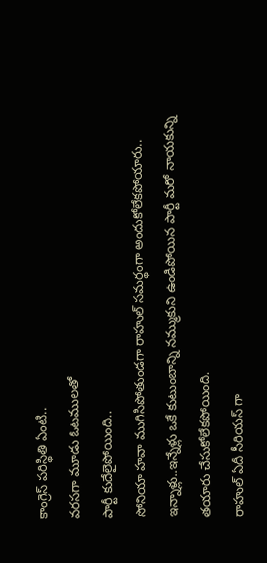కాంగ్రెస్ పరిస్థితి ఏంటి..
వరసగా మూడు ఓటములతో
పార్టీ కుదేలైపోయింది..
సోనియా హవా ముగిసిపోతుండగా రాహుల్ సమర్థంగా అందుకోలేకపోయారు..
ఇన్నాళ్లు..ఇన్నేళ్లు ఒకే కుటుంబాన్ని నమ్ముకుని ఉండిపోయిన పార్టీ మరో నాయకున్ని తయారు చేసుకోలేకపోయింది.
రాహుల్ ఏదీ సీరియస్ గా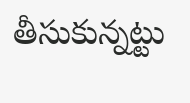తీసుకున్నట్టు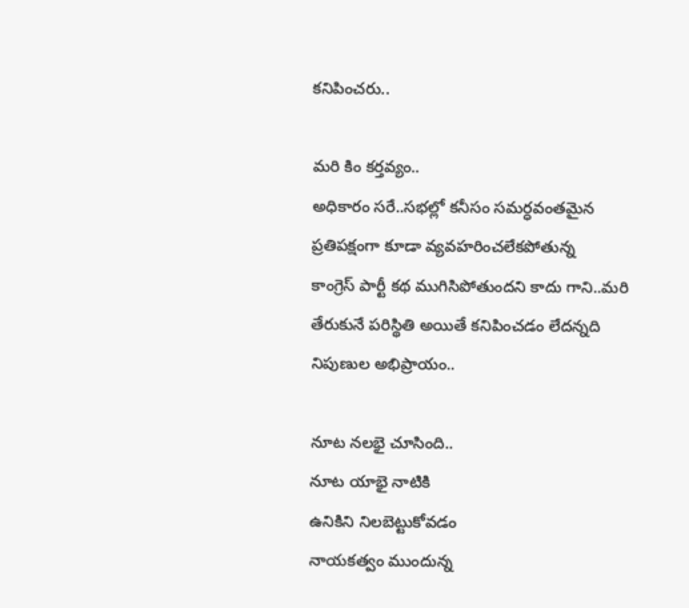కనిపించరు..

మరి కిం కర్తవ్యం..
అధికారం సరే..సభల్లో కనీసం సమర్ధవంతమైన
ప్రతిపక్షంగా కూడా వ్యవహరించలేకపోతున్న
కాంగ్రెస్ పార్టీ కథ ముగిసిపోతుందని కాదు గాని..మరి తేరుకునే పరిస్థితి అయితే కనిపించడం లేదన్నది
నిపుణుల అభిప్రాయం..

నూట నలభై చూసింది..
నూట యాభై నాటికి
ఉనికిని నిలబెట్టుకోవడం
నాయకత్వం ముందున్న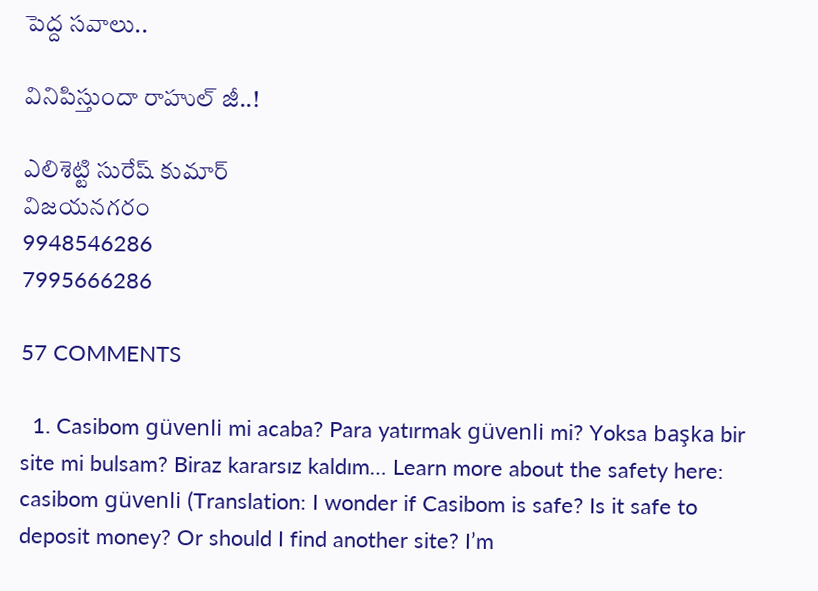పెద్ద సవాలు..

వినిపిస్తుందా రాహుల్ జీ..!

ఎలిశెట్టి సురేష్ కుమార్
విజయనగరం
9948546286
7995666286

57 COMMENTS

  1. Casibom güvenli mi acaba? Para yatırmak güvenli mi? Yoksa başka bir site mi bulsam? Biraz kararsız kaldım… Learn more about the safety here: casibom güvenli (Translation: I wonder if Casibom is safe? Is it safe to deposit money? Or should I find another site? I’m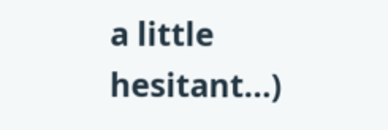a little hesitant…)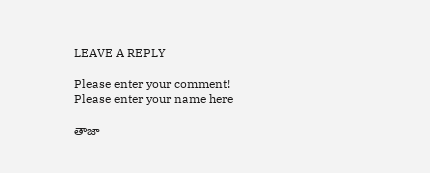LEAVE A REPLY

Please enter your comment!
Please enter your name here

తాజా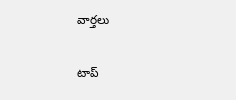వార్తలు

టాప్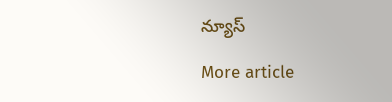న్యూస్

More article